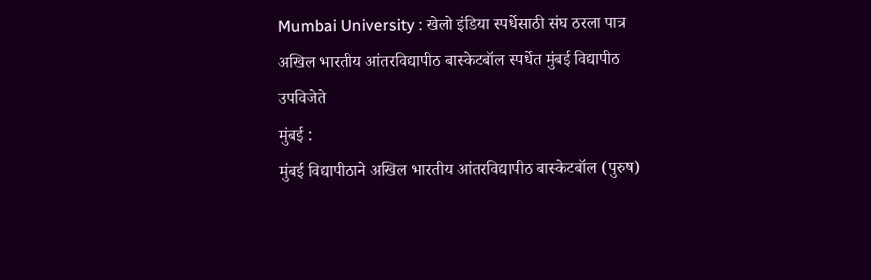Mumbai University : खेलो इंडिया स्पर्धेसाठी संघ ठरला पात्र
अखिल भारतीय आंतरविद्यापीठ बास्केटबॉल स्पर्धेत मुंबई विद्यापीठ उपविजेते
मुंबई :
मुंबई विद्यापीठाने अखिल भारतीय आंतरविद्यापीठ बास्केटबॉल (पुरुष)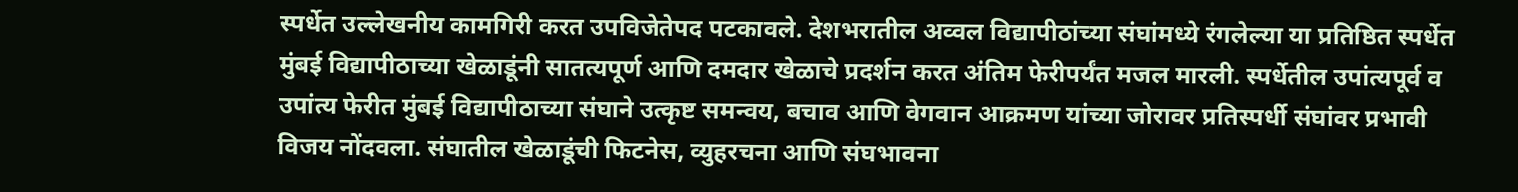स्पर्धेत उल्लेखनीय कामगिरी करत उपविजेतेपद पटकावले. देशभरातील अव्वल विद्यापीठांच्या संघांमध्ये रंगलेल्या या प्रतिष्ठित स्पर्धेत मुंबई विद्यापीठाच्या खेळाडूंनी सातत्यपूर्ण आणि दमदार खेळाचे प्रदर्शन करत अंतिम फेरीपर्यंत मजल मारली. स्पर्धेतील उपांत्यपूर्व व उपांत्य फेरीत मुंबई विद्यापीठाच्या संघाने उत्कृष्ट समन्वय, बचाव आणि वेगवान आक्रमण यांच्या जोरावर प्रतिस्पर्धी संघांवर प्रभावी विजय नोंदवला. संघातील खेळाडूंची फिटनेस, व्युहरचना आणि संघभावना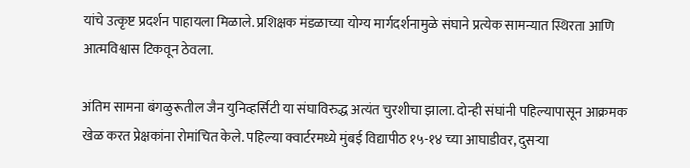यांचे उत्कृष्ट प्रदर्शन पाहायला मिळाले. प्रशिक्षक मंडळाच्या योग्य मार्गदर्शनामुळे संघाने प्रत्येक सामन्यात स्थिरता आणि आत्मविश्वास टिकवून ठेवला.

अंतिम सामना बंगळुरूतील जैन युनिव्हर्सिटी या संघाविरुद्ध अत्यंत चुरशीचा झाला. दोन्ही संघांनी पहिल्यापासून आक्रमक खेळ करत प्रेक्षकांना रोमांचित केले. पहिल्या क्वार्टरमध्ये मुंबई विद्यापीठ १५-१४ च्या आघाडीवर, दुसऱ्या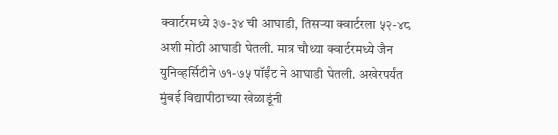क्वार्टरमध्ये ३७-३४ ची आघाडी, तिसऱ्या क्वार्टरला ५२-४८ अशी मोठी आघाडी घेतली. मात्र चौथ्या क्वार्टरमध्ये जैन युनिव्हर्सिटीने ७१-७५ पॉईंट ने आघाडी घेतली. अखेरपर्यंत मुंबई विद्यापीठाच्या खेळाडूंनी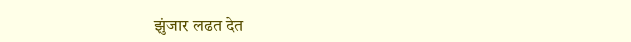झुंजार लढत देत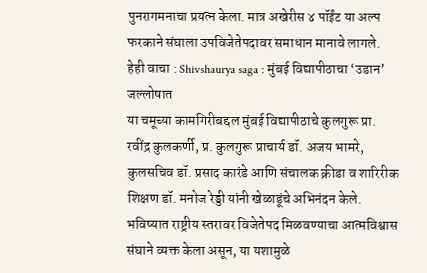पुनरागमनाचा प्रयत्न केला. मात्र अखेरीस ४ पॉईंट या अल्प फरकाने संघाला उपविजेतेपदावर समाधान मानावे लागले.
हेही वाचा : Shivshaurya saga : मुंबई विद्यापीठाचा ‘उडान’ जल्लोषात
या चमूच्या कामगिरीबद्दल मुंबई विद्यापीठाचे कुलगुरू प्रा. रवींद्र कुलकर्णी, प्र. कुलगुरू प्राचार्य डॉ. अजय भामरे, कुलसचिव डॉ. प्रसाद कारंडे आणि संचालक क्रीडा व शारिरीक शिक्षण डॉ. मनोज रेड्डी यांनी खेळाडूंचे अभिनंदन केले. भविष्यात राष्ट्रीय स्तरावर विजेतेपद मिळवण्याचा आत्मविश्वास संघाने व्यक्त केला असून, या यशामुळे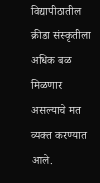विद्यापीठातील क्रीडा संस्कृतीला अधिक बळ मिळणार असल्याचे मत व्यक्त करण्यात आले.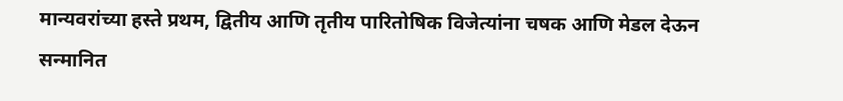मान्यवरांच्या हस्ते प्रथम, द्वितीय आणि तृतीय पारितोषिक विजेत्यांना चषक आणि मेडल देऊन सन्मानित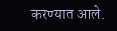करण्यात आले.